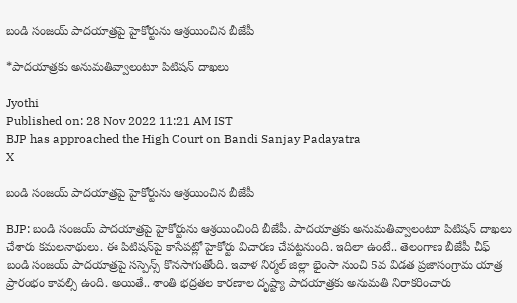బండి సంజయ్‌ పాదయాత్రపై హైకోర్టును ఆశ్రయించిన బీజేపీ

*పాదయాత్రకు అనుమతివ్వాలంటూ పిటిషన్‌ దాఖలు

Jyothi
Published on: 28 Nov 2022 11:21 AM IST
BJP has approached the High Court on Bandi Sanjay Padayatra
X

బండి సంజయ్‌ పాదయాత్రపై హైకోర్టును ఆశ్రయించిన బీజేపీ

BJP: బండి సంజయ్‌ పాదయాత్రపై హైకోర్టును ఆశ్రయించింది బీజేపీ. పాదయాత్రకు అనుమతివ్వాలంటూ పిటిషన్‌ దాఖలు చేశారు కమలనాథులు. ఈ పిటిషన్‌పై కాసేపట్లో హైకోర్టు విచారణ చేపట్టనుంది. ఇదిలా ఉంటే.. తెలంగాణ బీజేపీ చీఫ్ బండి సంజయ్ పాదయాత్రపై సస్పెన్స్ కొనసాగుతోంది. ఇవాళ నిర్మల్ జిల్లా భైంసా నుంచి 5వ విడత ప్రజాసంగ్రామ యాత్ర ప్రారంభం కావల్సి ఉంది. అయితే.. శాంతి భద్రతల కారణాల దృష్ట్యా పాదయాత్రకు అనుమతి నిరాకరించారు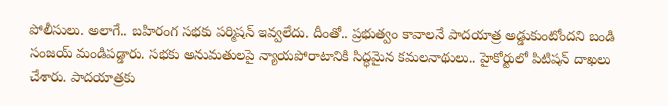పోలీసులు. అలాగే.. బహిరంగ సభకు పర్మిషన్ ఇవ్వలేదు. దీంతో.. ప్రభుత్వం కావాలనే పాదయాత్ర అడ్డుకుంటోందని బండి సంజయ్ మండిపడ్డారు. సభకు అనుమతులపై న్యాయపోరాటానికి సిద్ధమైన కమలనాథులు.. హైకోర్టులో పిటిషన్ దాఖలు చేశారు. పాదయాత్రకు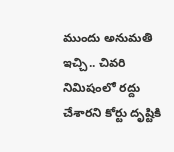ముందు అనుమతి ఇచ్చి.. చివరి నిమిషంలో రద్దు చేశారని కోర్టు దృష్టికి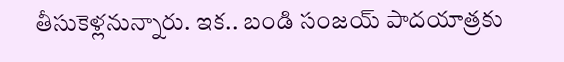తీసుకెళ్లనున్నారు. ఇక.. బండి సంజయ్ పాదయాత్రకు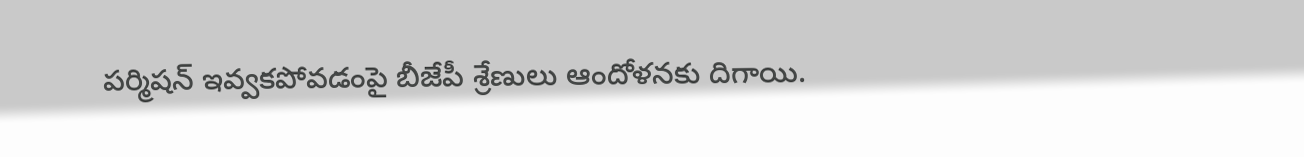పర్మిషన్ ఇవ్వకపోవడంపై బీజేపీ శ్రేణులు ఆందోళనకు దిగాయి.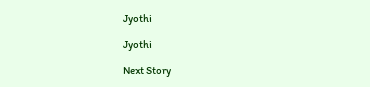Jyothi

Jyothi

Next Story